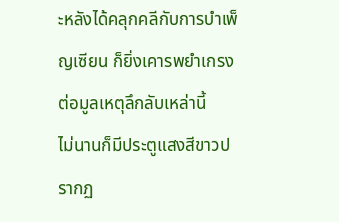ะหลังได้คลุกคลีกับการบำเพ็ญเซียน ก็ยิ่งเคารพยำเกรงต่อมูลเหตุลึกลับเหล่านี้
ไม่นานก็มีประตูแสงสีขาวปรากฏ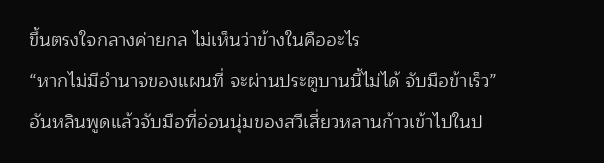ขึ้นตรงใจกลางค่ายกล ไม่เห็นว่าข้างในคืออะไร
“หากไม่มีอำนาจของแผนที่ จะผ่านประตูบานนี้ไม่ได้ จับมือข้าเร็ว”
อันหลินพูดแล้วจับมือที่อ่อนนุ่มของสวีเสี่ยวหลานก้าวเข้าไปในป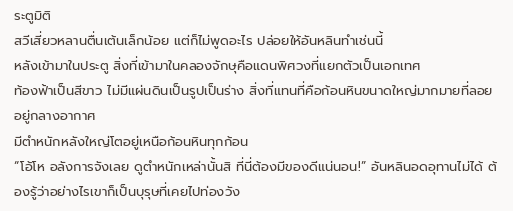ระตูมิติ
สวีเสี่ยวหลานตื่นเต้นเล็กน้อย แต่ก็ไม่พูดอะไร ปล่อยให้อันหลินทำเช่นนี้
หลังเข้ามาในประตู สิ่งที่เข้ามาในคลองจักษุคือแดนพิศวงที่แยกตัวเป็นเอกเทศ
ท้องฟ้าเป็นสีขาว ไม่มีแผ่นดินเป็นรูปเป็นร่าง สิ่งที่แทนที่คือก้อนหินขนาดใหญ่มากมายที่ลอยอยู่กลางอากาศ
มีตำหนักหลังใหญ่โตอยู่เหนือก้อนหินทุกก้อน
“โอ้โห อลังการจังเลย ดูตำหนักเหล่านั้นสิ ที่นี่ต้องมีของดีแน่นอน!” อันหลินอดอุทานไม่ได้ ต้องรู้ว่าอย่างไรเขาก็เป็นบุรุษที่เคยไปท่องวัง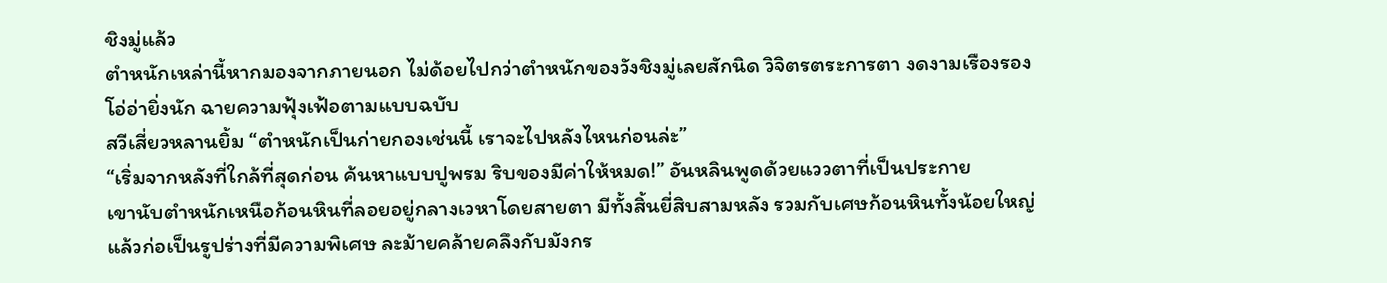ชิงมู่แล้ว
ตำหนักเหล่านี้หากมองจากภายนอก ไม่ด้อยไปกว่าตำหนักของวังชิงมู่เลยสักนิด วิจิตรตระการตา งดงามเรืองรอง โอ่อ่ายิ่งนัก ฉายความฟุ้งเฟ้อตามแบบฉบับ
สวีเสี่ยวหลานยิ้ม “ตำหนักเป็นก่ายกองเช่นนี้ เราจะไปหลังไหนก่อนล่ะ”
“เริ่มจากหลังที่ใกล้ที่สุดก่อน ค้นหาแบบปูพรม ริบของมีค่าให้หมด!” อันหลินพูดด้วยแววตาที่เป็นประกาย
เขานับตำหนักเหนือก้อนหินที่ลอยอยู่กลางเวหาโดยสายตา มีทั้งสิ้นยี่สิบสามหลัง รวมกับเศษก้อนหินทั้งน้อยใหญ่แล้วก่อเป็นรูปร่างที่มีความพิเศษ ละม้ายคล้ายคลึงกับมังกร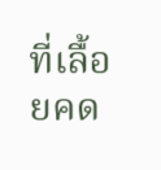ที่เลื้อยคด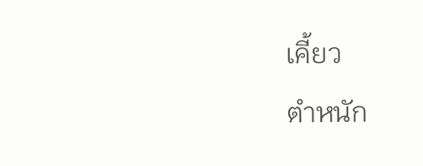เคี้ยว
ตำหนัก